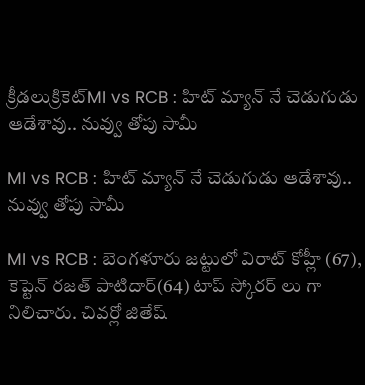క్రీడలుక్రికెట్‌MI vs RCB : హిట్ మ్యాన్ నే చెడుగుడు ఆడేశావు.. నువ్వు తోపు సామీ

MI vs RCB : హిట్ మ్యాన్ నే చెడుగుడు ఆడేశావు.. నువ్వు తోపు సామీ

MI vs RCB : బెంగళూరు జట్టులో విరాట్ కోహ్లీ (67), కెప్టెన్ రజత్ పాటిదార్(64) టాప్ స్కోరర్ లు గా నిలిచారు. చివర్లో జితేష్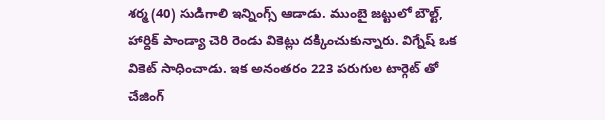శర్మ (40) సుడిగాలి ఇన్నింగ్స్ ఆడాడు. ముంబై జట్టులో బౌల్ట్, హార్దిక్ పాండ్యా చెరి రెండు వికెట్లు దక్కించుకున్నారు. విగ్నేష్ ఒక వికెట్ సాధించాడు. ఇక అనంతరం 223 పరుగుల టార్గెట్ తో చేజింగ్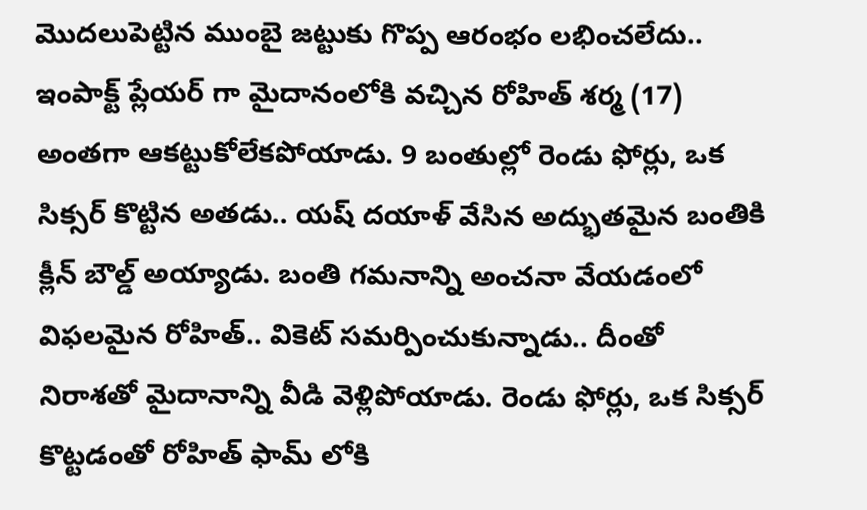మొదలుపెట్టిన ముంబై జట్టుకు గొప్ప ఆరంభం లభించలేదు.. ఇంపాక్ట్ ప్లేయర్ గా మైదానంలోకి వచ్చిన రోహిత్ శర్మ (17) అంతగా ఆకట్టుకోలేకపోయాడు. 9 బంతుల్లో రెండు ఫోర్లు, ఒక సిక్సర్ కొట్టిన అతడు.. యష్ దయాళ్ వేసిన అద్భుతమైన బంతికి క్లీన్ బౌల్డ్ అయ్యాడు. బంతి గమనాన్ని అంచనా వేయడంలో విఫలమైన రోహిత్.. వికెట్ సమర్పించుకున్నాడు.. దీంతో నిరాశతో మైదానాన్ని వీడి వెళ్లిపోయాడు. రెండు ఫోర్లు, ఒక సిక్సర్ కొట్టడంతో రోహిత్ ఫామ్ లోకి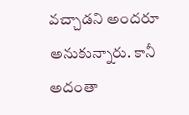వచ్చాడని అందరూ అనుకున్నారు. కానీ అదంతా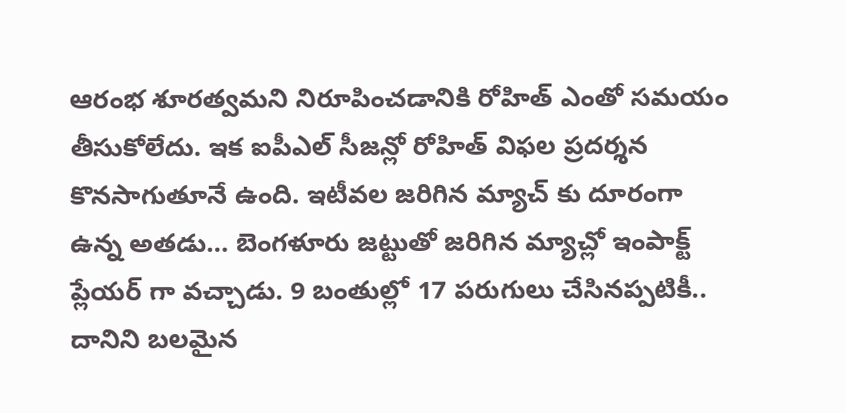ఆరంభ శూరత్వమని నిరూపించడానికి రోహిత్ ఎంతో సమయం తీసుకోలేదు. ఇక ఐపీఎల్ సీజన్లో రోహిత్ విఫల ప్రదర్శన కొనసాగుతూనే ఉంది. ఇటీవల జరిగిన మ్యాచ్ కు దూరంగా ఉన్న అతడు… బెంగళూరు జట్టుతో జరిగిన మ్యాచ్లో ఇంపాక్ట్ ప్లేయర్ గా వచ్చాడు. 9 బంతుల్లో 17 పరుగులు చేసినప్పటికీ.. దానిని బలమైన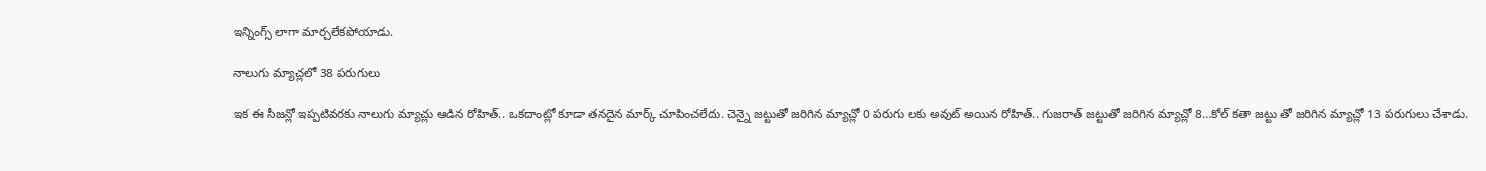ఇన్నింగ్స్ లాగా మార్చలేకపోయాడు.

నాలుగు మ్యాచ్లలో 38 పరుగులు

ఇక ఈ సీజన్లో ఇప్పటివరకు నాలుగు మ్యాచ్లు ఆడిన రోహిత్.. ఒకదాంట్లో కూడా తనదైన మార్క్ చూపించలేదు. చెన్నై జట్టుతో జరిగిన మ్యాచ్లో 0 పరుగు లకు అవుట్ అయిన రోహిత్.. గుజరాత్ జట్టుతో జరిగిన మ్యాచ్లో 8…కోల్ కతా జట్టు తో జరిగిన మ్యాచ్లో 13 పరుగులు చేశాడు.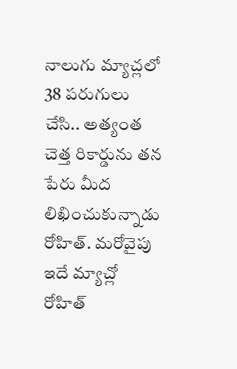నాలుగు మ్యాచ్లలో 38 పరుగులు చేసి.. అత్యంత చెత్త రికార్డును తన పేరు మీద లిఖించుకున్నాడు రోహిత్. మరోవైపు ఇదే మ్యాచ్లో రోహిత్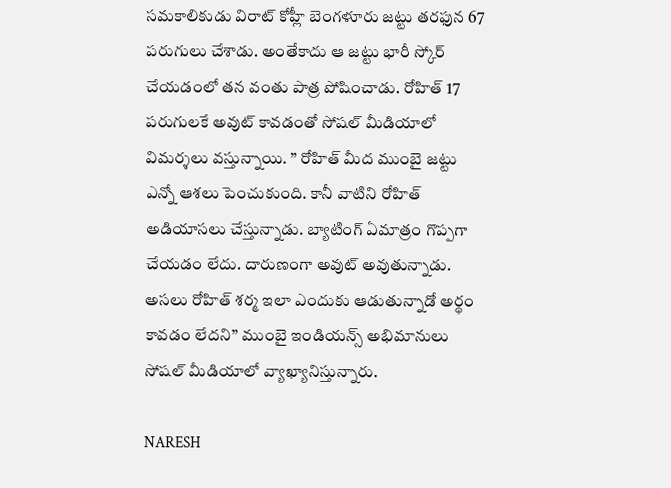సమకాలికుడు విరాట్ కోహ్లీ బెంగళూరు జట్టు తరఫున 67 పరుగులు చేశాడు. అంతేకాదు ఆ జట్టు భారీ స్కోర్ చేయడంలో తన వంతు పాత్ర పోషించాడు. రోహిత్ 17 పరుగులకే అవుట్ కావడంతో సోషల్ మీడియాలో విమర్శలు వస్తున్నాయి. ” రోహిత్ మీద ముంబై జట్టు ఎన్నో ఆశలు పెంచుకుంది. కానీ వాటిని రోహిత్ అడియాసలు చేస్తున్నాడు. బ్యాటింగ్ ఏమాత్రం గొప్పగా చేయడం లేదు. దారుణంగా అవుట్ అవుతున్నాడు. అసలు రోహిత్ శర్మ ఇలా ఎందుకు ఆడుతున్నాడో అర్థం కావడం లేదని” ముంబై ఇండియన్స్ అభిమానులు సోషల్ మీడియాలో వ్యాఖ్యానిస్తున్నారు.

NARESH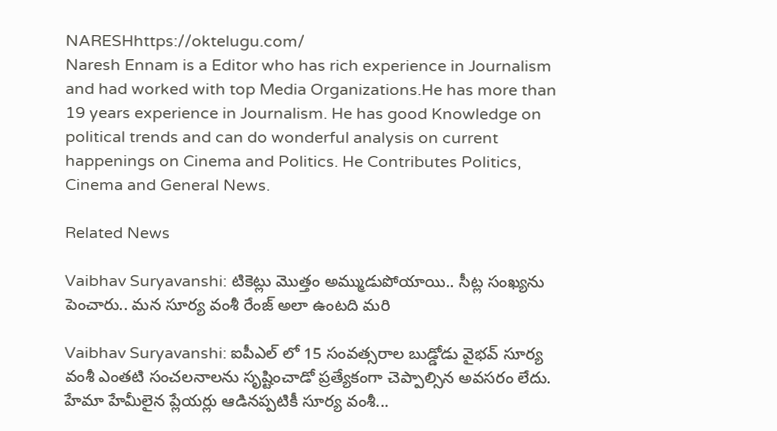NARESHhttps://oktelugu.com/
Naresh Ennam is a Editor who has rich experience in Journalism and had worked with top Media Organizations.He has more than 19 years experience in Journalism. He has good Knowledge on political trends and can do wonderful analysis on current happenings on Cinema and Politics. He Contributes Politics, Cinema and General News.

Related News

Vaibhav Suryavanshi: టికెట్లు మొత్తం అమ్ముడుపోయాయి.. సీట్ల సంఖ్యను పెంచారు.. మన సూర్య వంశీ రేంజ్ అలా ఉంటది మరి

Vaibhav Suryavanshi: ఐపీఎల్ లో 15 సంవత్సరాల బుడ్డోడు వైభవ్ సూర్య వంశీ ఎంతటి సంచలనాలను సృష్టించాడో ప్రత్యేకంగా చెప్పాల్సిన అవసరం లేదు. హేమా హేమీలైన ప్లేయర్లు ఆడినప్పటికీ సూర్య వంశీ...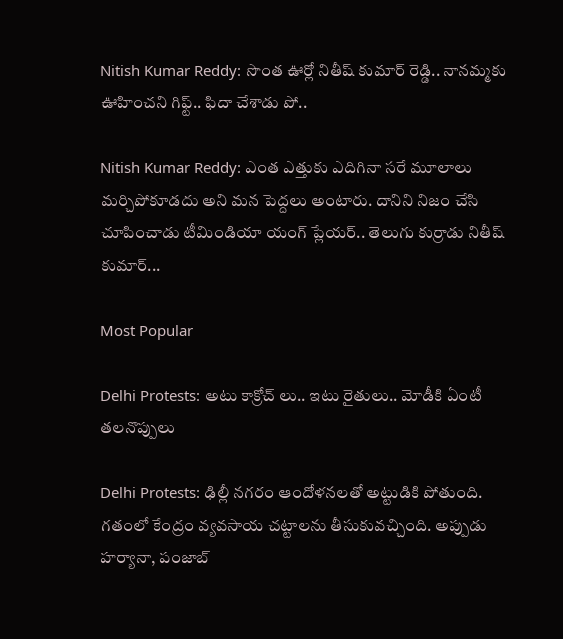Nitish Kumar Reddy: సొంత ఊర్లో నితీష్ కుమార్ రెడ్డి.. నానమ్మకు ఊహించని గిఫ్ట్.. ఫిదా చేశాడు పో..

Nitish Kumar Reddy: ఎంత ఎత్తుకు ఎదిగినా సరే మూలాలు మర్చిపోకూడదు అని మన పెద్దలు అంటారు. దానిని నిజం చేసి చూపించాడు టీమిండియా యంగ్ ప్లేయర్.. తెలుగు కుర్రాడు నితీష్ కుమార్...

Most Popular

Delhi Protests: అటు కాక్రోచ్ లు.. ఇటు రైతులు.. మోడీకి ఏంటీ తలనొప్పులు

Delhi Protests: ఢిల్లీ నగరం ఆందోళనలతో అట్టుడికి పోతుంది. గతంలో కేంద్రం వ్యవసాయ చట్టాలను తీసుకువచ్చింది. అప్పుడు హర్యానా, పంజాబ్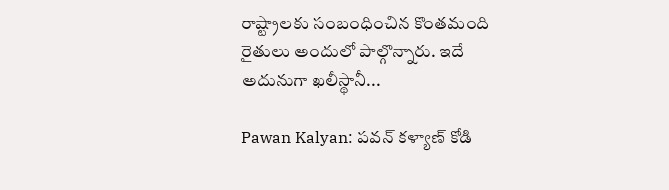రాష్ట్రాలకు సంబంధించిన కొంతమంది రైతులు అందులో పాల్గొన్నారు. ఇదే అదునుగా ఖలీస్థానీ...

Pawan Kalyan: పవన్ కళ్యాణ్ కోడి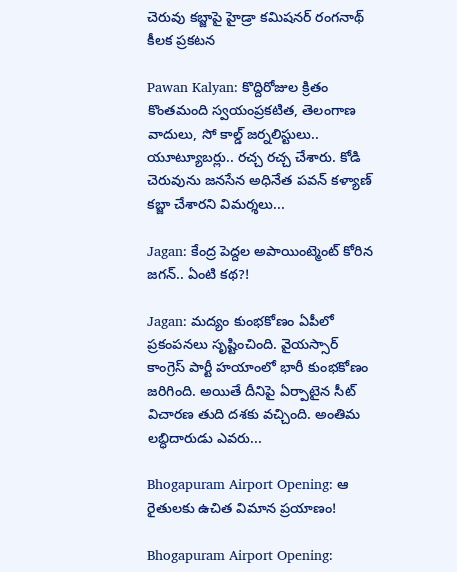చెరువు కబ్జాపై హైడ్రా కమిషనర్ రంగనాథ్ కీలక ప్రకటన

Pawan Kalyan: కొద్దిరోజుల క్రితం కొంతమంది స్వయంప్రకటిత, తెలంగాణ వాదులు, సో కాల్డ్ జర్నలిస్టులు.. యూట్యూబర్లు.. రచ్చ రచ్చ చేశారు. కోడి చెరువును జనసేన అధినేత పవన్ కళ్యాణ్ కబ్జా చేశారని విమర్శలు...

Jagan: కేంద్ర పెద్దల అపాయింట్మెంట్ కోరిన జగన్.. ఏంటి కథ?!

Jagan: మద్యం కుంభకోణం ఏపీలో ప్రకంపనలు సృష్టించింది. వైయస్సార్ కాంగ్రెస్ పార్టీ హయాంలో భారీ కుంభకోణం జరిగింది. అయితే దీనిపై ఏర్పాటైన సీట్ విచారణ తుది దశకు వచ్చింది. అంతిమ లబ్ధిదారుడు ఎవరు...

Bhogapuram Airport Opening: ఆ రైతులకు ఉచిత విమాన ప్రయాణం!

Bhogapuram Airport Opening: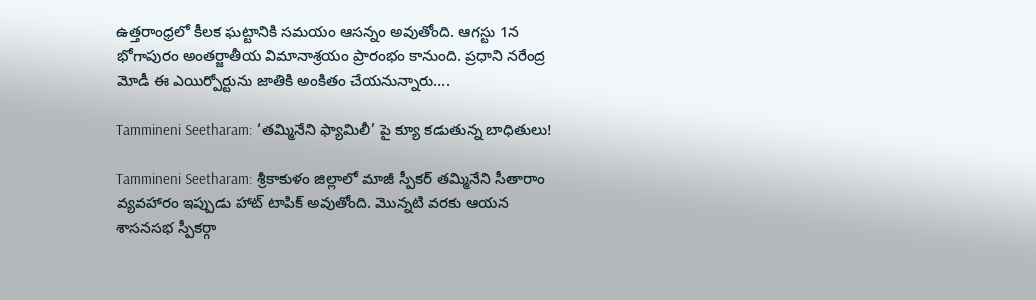ఉత్తరాంధ్రలో కీలక ఘట్టానికి సమయం ఆసన్నం అవుతోంది. ఆగస్టు 1న భోగాపురం అంతర్జాతీయ విమానాశ్రయం ప్రారంభం కానుంది. ప్రధాని నరేంద్ర మోడీ ఈ ఎయిర్పోర్టును జాతికి అంకితం చేయనున్నారు....

Tammineni Seetharam: ‘తమ్మినేని ఫ్యామిలీ’ పై క్యూ కడుతున్న బాధితులు!

Tammineni Seetharam: శ్రీకాకుళం జిల్లాలో మాజీ స్పీకర్ తమ్మినేని సీతారాం వ్యవహారం ఇప్పుడు హాట్ టాపిక్ అవుతోంది. మొన్నటి వరకు ఆయన శాసనసభ స్పీకర్గా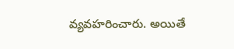వ్యవహరించారు. అయితే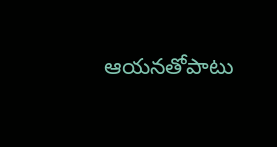ఆయనతోపాటు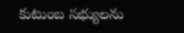కుటుంబ సభ్యులను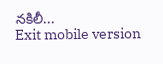నకిలీ...
Exit mobile version